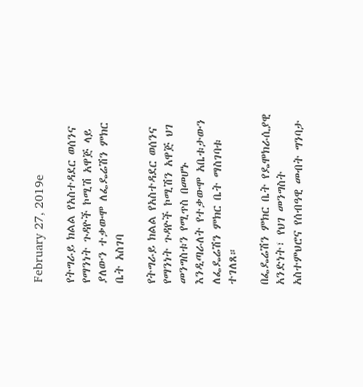February 27, 2019e

የትግራይ ክልል የአስተዳደር ወሰንና የማንነት ጉዳዮች ኮሚሽ አዋጅ ላይ ያለውን ተቃውሞ ለፌዴሬሽን ምክር ቤት አስገባ

የትግራይ ክልል የአስተዳደር ወሰንና የማንነት ጉዳዮች ኮሚሽን አዋጅ ህገ መንግስቱን የሚጥስ በመሆኑ እንዲጣራለት የተቃውሞ አቤቱታውን ለፌዴሬሽን ምክር ቤት ማስገባቱ ተገለጸ።

በፌዴሬሽን ምክር ቤት የዴሞክራሲያዊ አንድነት፣ የህገ መንግስት አስተምህሮና የሰብዓዊ መብት ግንባታ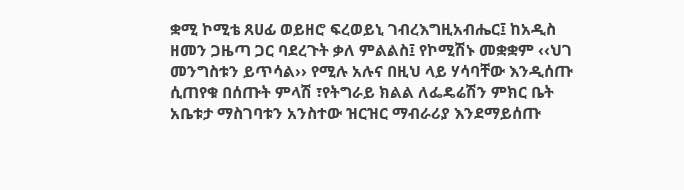ቋሚ ኮሚቴ ጸሀፊ ወይዘሮ ፍረወይኒ ገብረእግዚአብሔር፤ ከአዲስ ዘመን ጋዜጣ ጋር ባደረጉት ቃለ ምልልስ፤ የኮሚሽኑ መቋቋም ‹‹ህገ መንግስቱን ይጥሳል›› የሚሉ አሉና በዚህ ላይ ሃሳባቸው እንዲሰጡ ሲጠየቁ በሰጡት ምላሽ ፣የትግራይ ክልል ለፌዴሬሽን ምክር ቤት አቤቱታ ማስገባቱን አንስተው ዝርዝር ማብራሪያ እንደማይሰጡ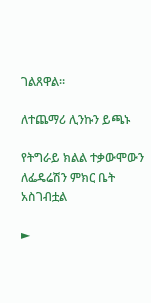ገልጸዋል።

ለተጨማሪ ሊንኩን ይጫኑ

የትግራይ ክልል ተቃውሞውን ለፌዴሬሽን ምክር ቤት አስገብቷል

►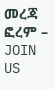መረጃ ፎረም – JOIN US